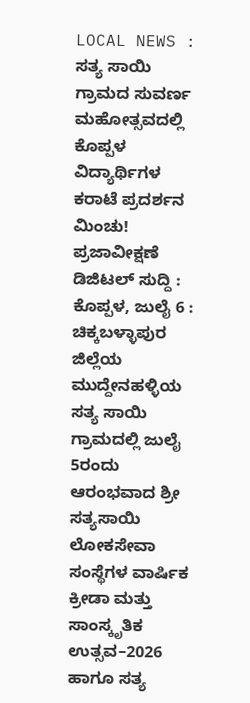LOCAL NEWS : ಸತ್ಯ ಸಾಯಿ ಗ್ರಾಮದ ಸುವರ್ಣ ಮಹೋತ್ಸವದಲ್ಲಿ ಕೊಪ್ಪಳ ವಿದ್ಯಾರ್ಥಿಗಳ ಕರಾಟೆ ಪ್ರದರ್ಶನ ಮಿಂಚು!
ಪ್ರಜಾವೀಕ್ಷಣೆ ಡಿಜಿಟಲ್ ಸುದ್ದಿ :
ಕೊಪ್ಪಳ, ಜುಲೈ 6 : ಚಿಕ್ಕಬಳ್ಳಾಪುರ ಜಿಲ್ಲೆಯ ಮುದ್ದೇನಹಳ್ಳಿಯ ಸತ್ಯ ಸಾಯಿ ಗ್ರಾಮದಲ್ಲಿ ಜುಲೈ 5ರಂದು ಆರಂಭವಾದ ಶ್ರೀ ಸತ್ಯಸಾಯಿ ಲೋಕಸೇವಾ ಸಂಸ್ಥೆಗಳ ವಾರ್ಷಿಕ ಕ್ರೀಡಾ ಮತ್ತು ಸಾಂಸ್ಕೃತಿಕ ಉತ್ಸವ–2026 ಹಾಗೂ ಸತ್ಯ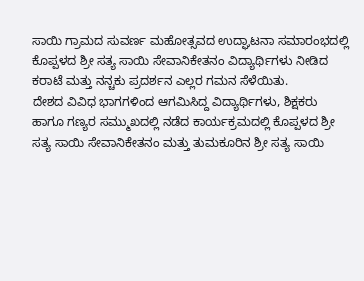ಸಾಯಿ ಗ್ರಾಮದ ಸುವರ್ಣ ಮಹೋತ್ಸವದ ಉದ್ಘಾಟನಾ ಸಮಾರಂಭದಲ್ಲಿ ಕೊಪ್ಪಳದ ಶ್ರೀ ಸತ್ಯ ಸಾಯಿ ಸೇವಾನಿಕೇತನಂ ವಿದ್ಯಾರ್ಥಿಗಳು ನೀಡಿದ ಕರಾಟೆ ಮತ್ತು ನನ್ಚಕು ಪ್ರದರ್ಶನ ಎಲ್ಲರ ಗಮನ ಸೆಳೆಯಿತು.
ದೇಶದ ವಿವಿಧ ಭಾಗಗಳಿಂದ ಆಗಮಿಸಿದ್ದ ವಿದ್ಯಾರ್ಥಿಗಳು, ಶಿಕ್ಷಕರು ಹಾಗೂ ಗಣ್ಯರ ಸಮ್ಮುಖದಲ್ಲಿ ನಡೆದ ಕಾರ್ಯಕ್ರಮದಲ್ಲಿ ಕೊಪ್ಪಳದ ಶ್ರೀ ಸತ್ಯ ಸಾಯಿ ಸೇವಾನಿಕೇತನಂ ಮತ್ತು ತುಮಕೂರಿನ ಶ್ರೀ ಸತ್ಯ ಸಾಯಿ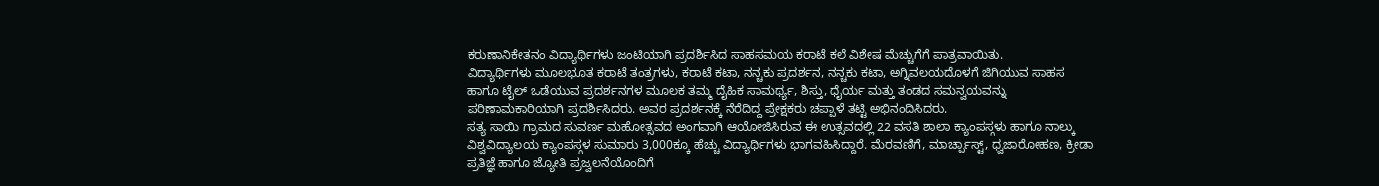ಕರುಣಾನಿಕೇತನಂ ವಿದ್ಯಾರ್ಥಿಗಳು ಜಂಟಿಯಾಗಿ ಪ್ರದರ್ಶಿಸಿದ ಸಾಹಸಮಯ ಕರಾಟೆ ಕಲೆ ವಿಶೇಷ ಮೆಚ್ಚುಗೆಗೆ ಪಾತ್ರವಾಯಿತು.
ವಿದ್ಯಾರ್ಥಿಗಳು ಮೂಲಭೂತ ಕರಾಟೆ ತಂತ್ರಗಳು, ಕರಾಟೆ ಕಟಾ, ನನ್ಚಕು ಪ್ರದರ್ಶನ, ನನ್ಚಕು ಕಟಾ, ಅಗ್ನಿವಲಯದೊಳಗೆ ಜಿಗಿಯುವ ಸಾಹಸ ಹಾಗೂ ಟೈಲ್ ಒಡೆಯುವ ಪ್ರದರ್ಶನಗಳ ಮೂಲಕ ತಮ್ಮ ದೈಹಿಕ ಸಾಮರ್ಥ್ಯ, ಶಿಸ್ತು, ಧೈರ್ಯ ಮತ್ತು ತಂಡದ ಸಮನ್ವಯವನ್ನು ಪರಿಣಾಮಕಾರಿಯಾಗಿ ಪ್ರದರ್ಶಿಸಿದರು. ಅವರ ಪ್ರದರ್ಶನಕ್ಕೆ ನೆರೆದಿದ್ದ ಪ್ರೇಕ್ಷಕರು ಚಪ್ಪಾಳೆ ತಟ್ಟಿ ಅಭಿನಂದಿಸಿದರು.
ಸತ್ಯ ಸಾಯಿ ಗ್ರಾಮದ ಸುವರ್ಣ ಮಹೋತ್ಸವದ ಅಂಗವಾಗಿ ಆಯೋಜಿಸಿರುವ ಈ ಉತ್ಸವದಲ್ಲಿ 22 ವಸತಿ ಶಾಲಾ ಕ್ಯಾಂಪಸ್ಗಳು ಹಾಗೂ ನಾಲ್ಕು ವಿಶ್ವವಿದ್ಯಾಲಯ ಕ್ಯಾಂಪಸ್ಗಳ ಸುಮಾರು 3,000ಕ್ಕೂ ಹೆಚ್ಚು ವಿದ್ಯಾರ್ಥಿಗಳು ಭಾಗವಹಿಸಿದ್ದಾರೆ. ಮೆರವಣಿಗೆ, ಮಾರ್ಚ್ಪಾಸ್ಟ್, ಧ್ವಜಾರೋಹಣ, ಕ್ರೀಡಾ ಪ್ರತಿಜ್ಞೆ ಹಾಗೂ ಜ್ಯೋತಿ ಪ್ರಜ್ವಲನೆಯೊಂದಿಗೆ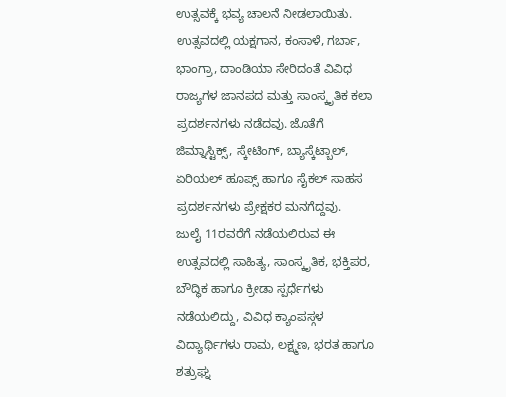ಉತ್ಸವಕ್ಕೆ ಭವ್ಯ ಚಾಲನೆ ನೀಡಲಾಯಿತು.
ಉತ್ಸವದಲ್ಲಿ ಯಕ್ಷಗಾನ, ಕಂಸಾಳೆ, ಗರ್ಬಾ, ಭಾಂಗ್ರಾ, ದಾಂಡಿಯಾ ಸೇರಿದಂತೆ ವಿವಿಧ ರಾಜ್ಯಗಳ ಜಾನಪದ ಮತ್ತು ಸಾಂಸ್ಕೃತಿಕ ಕಲಾ ಪ್ರದರ್ಶನಗಳು ನಡೆದವು. ಜೊತೆಗೆ ಜಿಮ್ನಾಸ್ಟಿಕ್ಸ್, ಸ್ಕೇಟಿಂಗ್, ಬ್ಯಾಸ್ಕೆಟ್ಬಾಲ್, ಏರಿಯಲ್ ಹೂಪ್ಸ್ ಹಾಗೂ ಸೈಕಲ್ ಸಾಹಸ ಪ್ರದರ್ಶನಗಳು ಪ್ರೇಕ್ಷಕರ ಮನಗೆದ್ದವು.
ಜುಲೈ 11ರವರೆಗೆ ನಡೆಯಲಿರುವ ಈ ಉತ್ಸವದಲ್ಲಿ ಸಾಹಿತ್ಯ, ಸಾಂಸ್ಕೃತಿಕ, ಭಕ್ತಿಪರ, ಬೌದ್ಧಿಕ ಹಾಗೂ ಕ್ರೀಡಾ ಸ್ಪರ್ಧೆಗಳು ನಡೆಯಲಿದ್ದು, ವಿವಿಧ ಕ್ಯಾಂಪಸ್ಗಳ ವಿದ್ಯಾರ್ಥಿಗಳು ರಾಮ, ಲಕ್ಷ್ಮಣ, ಭರತ ಹಾಗೂ ಶತ್ರುಘ್ನ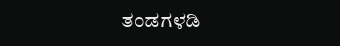ತಂಡಗಳಡಿ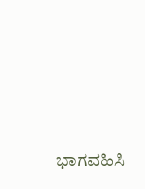ಭಾಗವಹಿಸಿ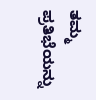ತಮ್ಮ ಪ್ರತಿಭೆಯನ್ನು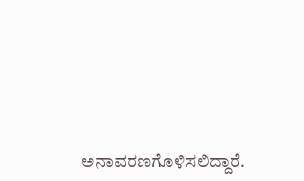ಅನಾವರಣಗೊಳಿಸಲಿದ್ದಾರೆ.